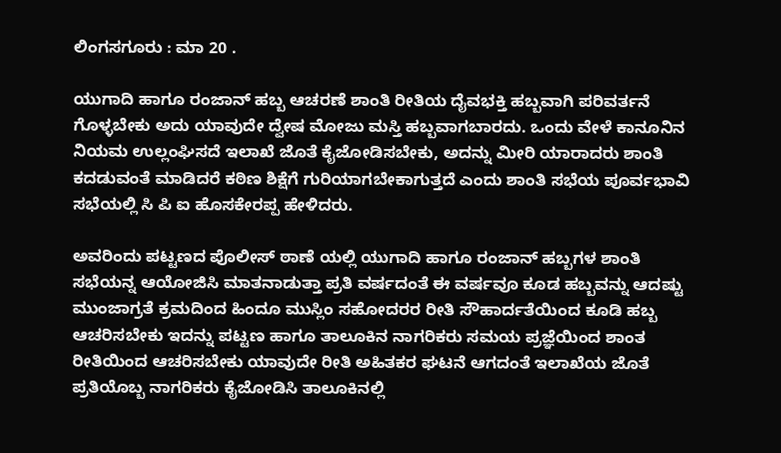ಲಿಂಗಸಗೂರು : ಮಾ 20 .

ಯುಗಾದಿ ಹಾಗೂ ರಂಜಾನ್ ಹಬ್ಬ ಆಚರಣೆ ಶಾಂತಿ ರೀತಿಯ ದೈವಭಕ್ತಿ ಹಬ್ಬವಾಗಿ ಪರಿವರ್ತನೆ ಗೊಳ್ಳಬೇಕು ಅದು ಯಾವುದೇ ದ್ವೇಷ ಮೋಜು ಮಸ್ತಿ ಹಬ್ಬವಾಗಬಾರದು. ಒಂದು ವೇಳೆ ಕಾನೂನಿನ ನಿಯಮ ಉಲ್ಲಂಘಿಸದೆ ಇಲಾಖೆ ಜೊತೆ ಕೈಜೋಡಿಸಬೇಕು, ಅದನ್ನು ಮೀರಿ ಯಾರಾದರು ಶಾಂತಿ ಕದಡುವಂತೆ ಮಾಡಿದರೆ ಕಠಿಣ ಶಿಕ್ಷೆಗೆ ಗುರಿಯಾಗಬೇಕಾಗುತ್ತದೆ ಎಂದು ಶಾಂತಿ ಸಭೆಯ ಪೂರ್ವಭಾವಿ ಸಭೆಯಲ್ಲಿ ಸಿ ಪಿ ಐ ಹೊಸಕೇರಪ್ಪ ಹೇಳಿದರು.

ಅವರಿಂದು ಪಟ್ಟಣದ ಪೊಲೀಸ್ ಠಾಣೆ ಯಲ್ಲಿ ಯುಗಾದಿ ಹಾಗೂ ರಂಜಾನ್ ಹಬ್ಬಗಳ ಶಾಂತಿ ಸಭೆಯನ್ನ ಆಯೋಜಿಸಿ ಮಾತನಾಡುತ್ತಾ ಪ್ರತಿ ವರ್ಷದಂತೆ ಈ ವರ್ಷವೂ ಕೂಡ ಹಬ್ಬವನ್ನು ಆದಷ್ಟು ಮುಂಜಾಗ್ರತೆ ಕ್ರಮದಿಂದ ಹಿಂದೂ ಮುಸ್ಲಿಂ ಸಹೋದರರ ರೀತಿ ಸೌಹಾರ್ದತೆಯಿಂದ ಕೂಡಿ ಹಬ್ಬ ಆಚರಿಸಬೇಕು ಇದನ್ನು ಪಟ್ಟಣ ಹಾಗೂ ತಾಲೂಕಿನ ನಾಗರಿಕರು ಸಮಯ ಪ್ರಜ್ಞೆಯಿಂದ ಶಾಂತ ರೀತಿಯಿಂದ ಆಚರಿಸಬೇಕು ಯಾವುದೇ ರೀತಿ ಅಹಿತಕರ ಘಟನೆ ಆಗದಂತೆ ಇಲಾಖೆಯ ಜೊತೆ ಪ್ರತಿಯೊಬ್ಬ ನಾಗರಿಕರು ಕೈಜೋಡಿಸಿ ತಾಲೂಕಿನಲ್ಲಿ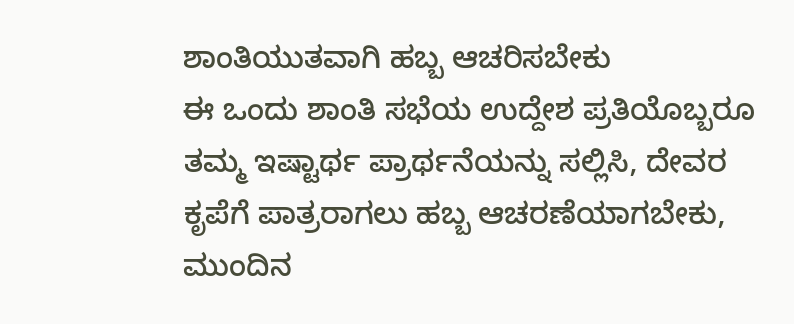ಶಾಂತಿಯುತವಾಗಿ ಹಬ್ಬ ಆಚರಿಸಬೇಕು
ಈ ಒಂದು ಶಾಂತಿ ಸಭೆಯ ಉದ್ದೇಶ ಪ್ರತಿಯೊಬ್ಬರೂ ತಮ್ಮ ಇಷ್ಟಾರ್ಥ ಪ್ರಾರ್ಥನೆಯನ್ನು ಸಲ್ಲಿಸಿ, ದೇವರ ಕೃಪೆಗೆ ಪಾತ್ರರಾಗಲು ಹಬ್ಬ ಆಚರಣೆಯಾಗಬೇಕು,
ಮುಂದಿನ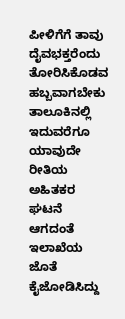ಪೀಳಿಗೆಗೆ ತಾವು ದೈವಭಕ್ತರೆಂದು ತೋರಿಸಿಕೊಡವ ಹಬ್ಬವಾಗಬೇಕು ತಾಲೂಕಿನಲ್ಲಿ ಇದುವರೆಗೂ
ಯಾವುದೇ ರೀತಿಯ ಅಹಿತಕರ ಘಟನೆ ಆಗದಂತೆ ಇಲಾಖೆಯ ಜೊತೆ ಕೈಜೋಡಿಸಿದ್ದು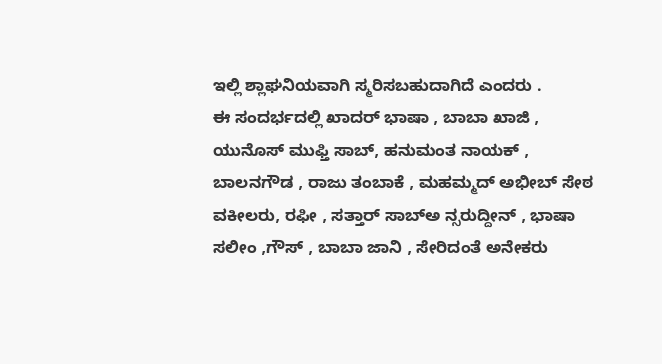ಇಲ್ಲಿ ಶ್ಲಾಘನಿಯವಾಗಿ ಸ್ಮರಿಸಬಹುದಾಗಿದೆ ಎಂದರು .
ಈ ಸಂದರ್ಭದಲ್ಲಿ ಖಾದರ್ ಭಾಷಾ , ಬಾಬಾ ಖಾಜಿ , ಯುನೊಸ್ ಮುಫ್ತಿ ಸಾಬ್, ಹನುಮಂತ ನಾಯಕ್ , ಬಾಲನಗೌಡ , ರಾಜು ತಂಬಾಕೆ , ಮಹಮ್ಮದ್ ಅಭೀಬ್ ಸೇಠ ವಕೀಲರು, ರಫೀ , ಸತ್ತಾರ್ ಸಾಬ್ಅ ನ್ಸರುದ್ದೀನ್ , ಭಾಷಾ ಸಲೀಂ ,ಗೌಸ್ , ಬಾಬಾ ಜಾನಿ , ಸೇರಿದಂತೆ ಅನೇಕರು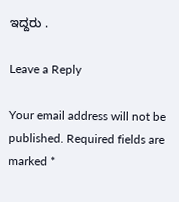ಇದ್ದರು .

Leave a Reply

Your email address will not be published. Required fields are marked *